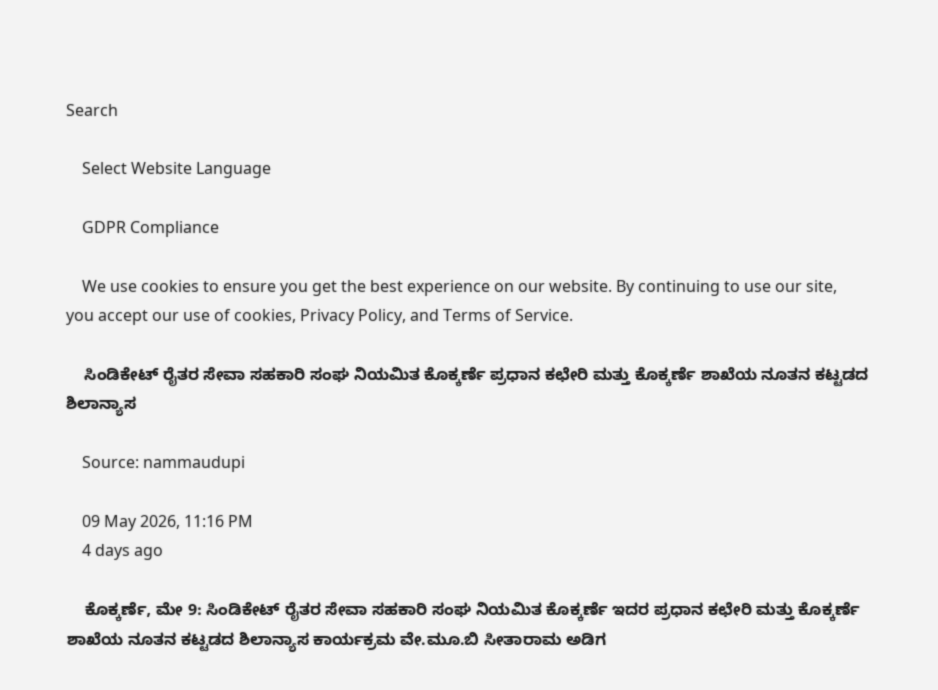Search

    Select Website Language

    GDPR Compliance

    We use cookies to ensure you get the best experience on our website. By continuing to use our site, you accept our use of cookies, Privacy Policy, and Terms of Service.

    ಸಿಂಡಿಕೇಟ್ ರೈತರ ಸೇವಾ ಸಹಕಾರಿ ಸಂಘ ನಿಯಮಿತ ಕೊಕ್ಕರ್ಣೆ ಪ್ರಧಾನ ಕಛೇರಿ ಮತ್ತು ಕೊಕ್ಕರ್ಣೆ ಶಾಖೆಯ ನೂತನ ಕಟ್ಟಡದ ಶಿಲಾನ್ಯಾಸ

    Source: nammaudupi

    09 May 2026, 11:16 PM
    4 days ago

    ಕೊಕ್ಕರ್ಣೆ, ಮೇ 9: ಸಿಂಡಿಕೇಟ್ ರೈತರ ಸೇವಾ ಸಹಕಾರಿ ಸಂಘ ನಿಯಮಿತ ಕೊಕ್ಕರ್ಣೆ ಇದರ ಪ್ರಧಾನ ಕಛೇರಿ ಮತ್ತು ಕೊಕ್ಕರ್ಣೆ ಶಾಖೆಯ ನೂತನ ಕಟ್ಟಡದ ಶಿಲಾನ್ಯಾಸ ಕಾರ್ಯಕ್ರಮ ವೇ.ಮೂ.ಬಿ ಸೀತಾರಾಮ ಅಡಿಗ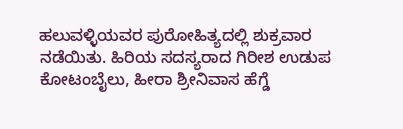ಹಲುವಳ್ಳಿಯವರ ಪುರೋಹಿತ್ಯದಲ್ಲಿ ಶುಕ್ರವಾರ ನಡೆಯಿತು. ಹಿರಿಯ ಸದಸ್ಯರಾದ ಗಿರೀಶ ಉಡುಪ ಕೋಟಂಬೈಲು, ಹೀರಾ ಶ್ರೀನಿವಾಸ ಹೆಗ್ಡೆ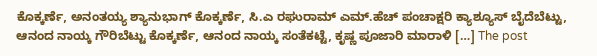ಕೊಕ್ಕರ್ಣೆ, ಅನಂತಯ್ಯ ಶ್ಯಾನುಭಾಗ್ ಕೊಕ್ಕರ್ಣೆ, ಸಿ.ಎ ರಘುರಾಮ್ ಎಮ್.ಹೆಚ್ ಪಂಚಾಕ್ಷರಿ ಕ್ಯಾಶ್ಯೂಸ್ ಬೈದೆಬೆಟ್ಟು, ಆನಂದ ನಾಯ್ಕ ಗೌರಿಬೆಟ್ಟು ಕೊಕ್ಕರ್ಣೆ, ಆನಂದ ನಾಯ್ಕ ಸಂತೆಕಟ್ಟೆ, ಕೃಷ್ಣ ಪೂಜಾರಿ ಮಾರಾಳಿ […] The post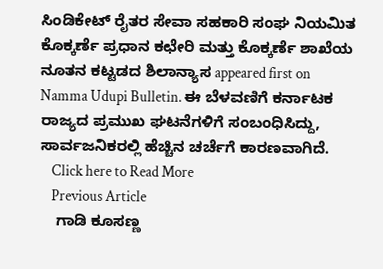ಸಿಂಡಿಕೇಟ್ ರೈತರ ಸೇವಾ ಸಹಕಾರಿ ಸಂಘ ನಿಯಮಿತ ಕೊಕ್ಕರ್ಣೆ ಪ್ರಧಾನ ಕಛೇರಿ ಮತ್ತು ಕೊಕ್ಕರ್ಣೆ ಶಾಖೆಯ ನೂತನ ಕಟ್ಟಡದ ಶಿಲಾನ್ಯಾಸ appeared first on Namma Udupi Bulletin. ಈ ಬೆಳವಣಿಗೆ ಕರ್ನಾಟಕ ರಾಜ್ಯದ ಪ್ರಮುಖ ಘಟನೆಗಳಿಗೆ ಸಂಬಂಧಿಸಿದ್ದು, ಸಾರ್ವಜನಿಕರಲ್ಲಿ ಹೆಚ್ಚಿನ ಚರ್ಚೆಗೆ ಕಾರಣವಾಗಿದೆ.
    Click here to Read More
    Previous Article
    ಗಾಡಿ ಕೂಸಣ್ಣ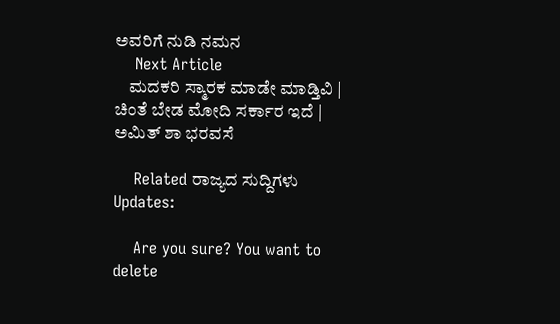ಅವರಿಗೆ ನುಡಿ ನಮನ
    Next Article
    ಮದಕರಿ ಸ್ಮಾರಕ ಮಾಡೇ ಮಾಡ್ತಿವಿ | ಚಿಂತೆ ಬೇಡ ಮೋದಿ ಸರ್ಕಾರ ಇದೆ | ಅಮಿತ್‌ ಶಾ ಭರವಸೆ

    Related ರಾಜ್ಯದ ಸುದ್ದಿಗಳು Updates:

    Are you sure? You want to delete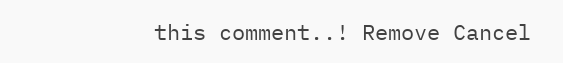this comment..! Remove Cancel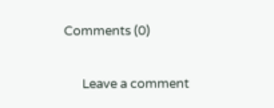Comments (0)

      Leave a comment